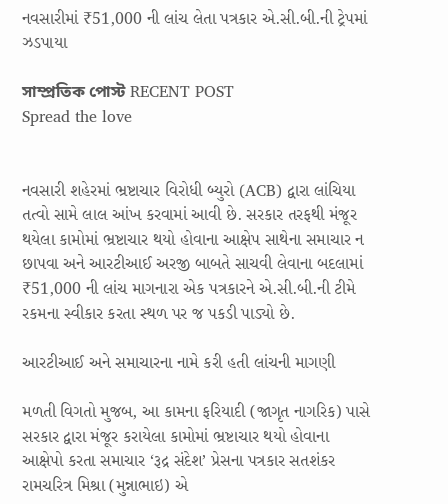નવસારીમાં ₹51,000 ની લાંચ લેતા પત્રકાર એ.સી.બી.ની ટ્રેપમાં ઝડપાયા

সাম্প্রতিক পোস্ট RECENT POST
Spread the love


નવસારી શહેરમાં ભ્રષ્ટાચાર વિરોધી બ્યુરો (ACB) દ્વારા લાંચિયા તત્વો સામે લાલ આંખ કરવામાં આવી છે. સરકાર તરફથી મંજૂર થયેલા કામોમાં ભ્રષ્ટાચાર થયો હોવાના આક્ષેપ સાથેના સમાચાર ન છાપવા અને આરટીઆઈ અરજી બાબતે સાચવી લેવાના બદલામાં ₹51,000 ની લાંચ માગનારા એક પત્રકારને એ.સી.બી.ની ટીમે રકમના સ્વીકાર કરતા સ્થળ પર જ પકડી પાડ્યો છે.

આરટીઆઈ અને સમાચારના નામે કરી હતી લાંચની માગણી

મળતી વિગતો મુજબ, આ કામના ફરિયાદી (જાગૃત નાગરિક) પાસે સરકાર દ્વારા મંજૂર કરાયેલા કામોમાં ભ્રષ્ટાચાર થયો હોવાના આક્ષેપો કરતા સમાચાર ‘રૂદ્ર સંદેશ’ પ્રેસના પત્રકાર સતશંકર રામચરિત્ર મિશ્રા (મુન્નાભાઇ) એ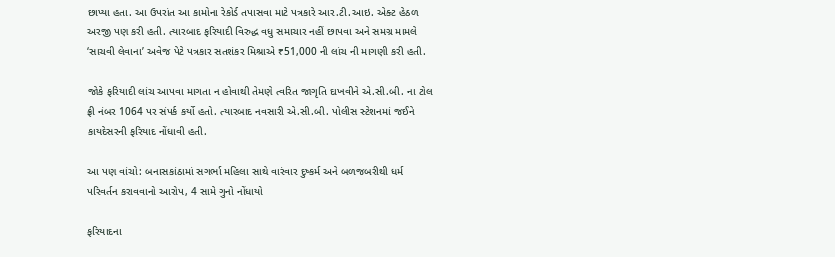છાપ્યા હતા. આ ઉપરાંત આ કામોના રેકોર્ડ તપાસવા માટે પત્રકારે આર.ટી.આઇ. એક્ટ હેઠળ અરજી પણ કરી હતી. ત્યારબાદ ફરિયાદી વિરુદ્ધ વધુ સમાચાર નહીં છાપવા અને સમગ્ર મામલે ‘સાચવી લેવાના’ અવેજ પેટે પત્રકાર સતશંકર મિશ્રાએ ₹51,000 ની લાંચ ની માગણી કરી હતી.

જોકે ફરિયાદી લાંચ આપવા માગતા ન હોવાથી તેમણે ત્વરિત જાગૃતિ દાખવીને એ.સી.બી. ના ટોલ ફ્રી નંબર 1064 પર સંપર્ક કર્યો હતો. ત્યારબાદ નવસારી એ.સી.બી. પોલીસ સ્ટેશનમાં જઈને કાયદેસરની ફરિયાદ નોંધાવી હતી.

આ પણ વાંચો: બનાસકાંઠામાં સગર્ભા મહિલા સાથે વારંવાર દુષ્કર્મ અને બળજબરીથી ધર્મ પરિવર્તન કરાવવાનો આરોપ, 4 સામે ગુનો નોંધાયો

ફરિયાદના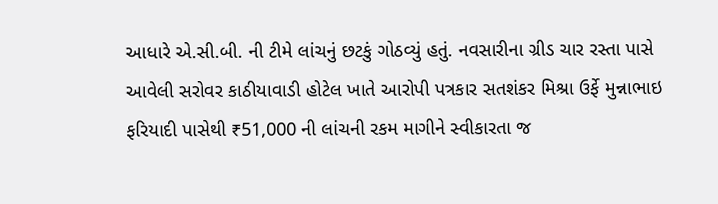આધારે એ.સી.બી. ની ટીમે લાંચનું છટકું ગોઠવ્યું હતું. નવસારીના ગ્રીડ ચાર રસ્તા પાસે આવેલી સરોવર કાઠીયાવાડી હોટેલ ખાતે આરોપી પત્રકાર સતશંકર મિશ્રા ઉર્ફે મુન્નાભાઇ ફરિયાદી પાસેથી ₹51,000 ની લાંચની રકમ માગીને સ્વીકારતા જ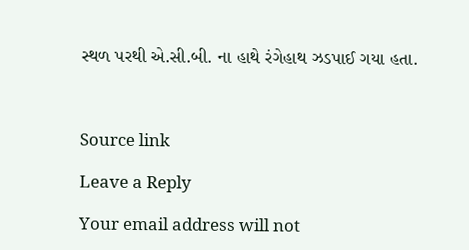સ્થળ પરથી એ.સી.બી. ના હાથે રંગેહાથ ઝડપાઈ ગયા હતા.



Source link

Leave a Reply

Your email address will not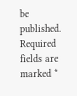be published. Required fields are marked *